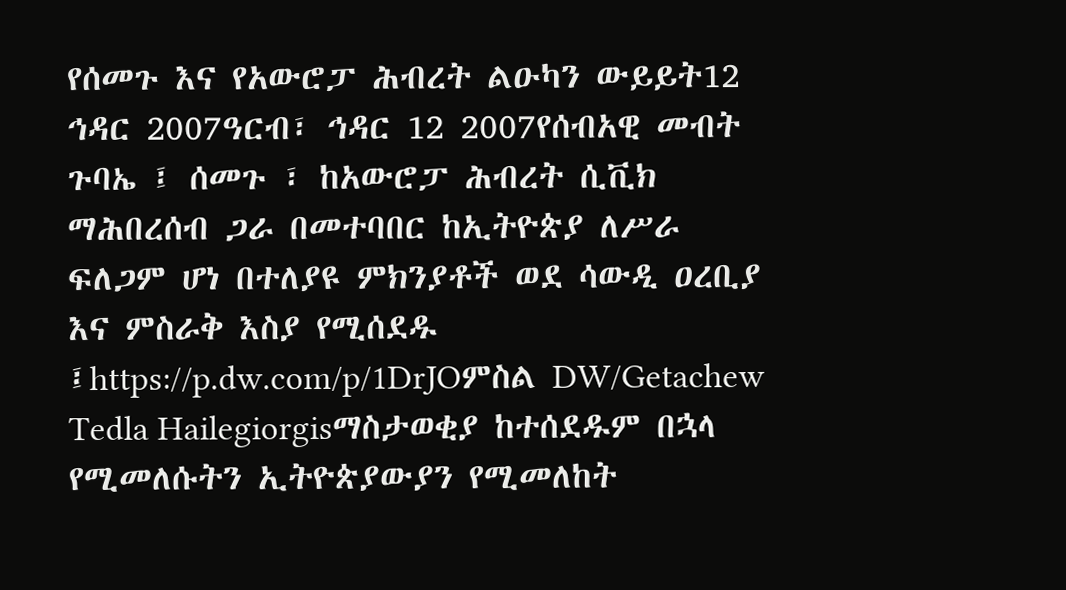የሰመጉ እና የአውሮፓ ሕብረት ልዑካን ውይይት12 ኅዳር 2007ዓርብ፣ ኅዳር 12 2007የሰብአዊ መብት ጉባኤ ፤ ሰመጉ ፣ ከአውሮፓ ሕብረት ሲቪክ ማሕበረሰብ ጋራ በመተባበር ከኢትዮጵያ ለሥራ ፍለጋም ሆነ በተለያዩ ምክንያቶች ወደ ሳውዲ ዐረቢያ እና ምስራቅ እስያ የሚሰደዱ ፤https://p.dw.com/p/1DrJOምስል DW/Getachew Tedla Hailegiorgisማስታወቂያ ከተሰደዱም በኋላ የሚመለሱትን ኢትዮጵያውያን የሚመለከት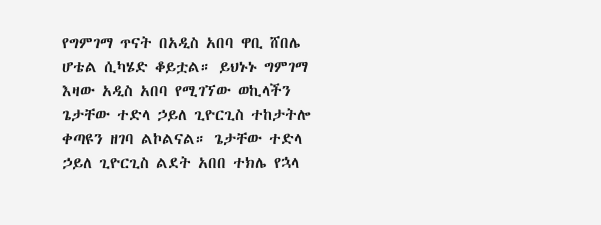የግምገማ ጥናት በአዲስ አበባ ዋቢ ሸበሌ ሆቴል ሲካሄድ ቆይቷል። ይህኑኑ ግምገማ እዛው አዲስ አበባ የሚገኘው ወኪላችን ጌታቸው ተድላ ኃይለ ጊዮርጊስ ተከታትሎ ቀጣዩን ዘገባ ልኮልናል። ጌታቸው ተድላ ኃይለ ጊዮርጊስ ልደት አበበ ተክሌ የኋላ